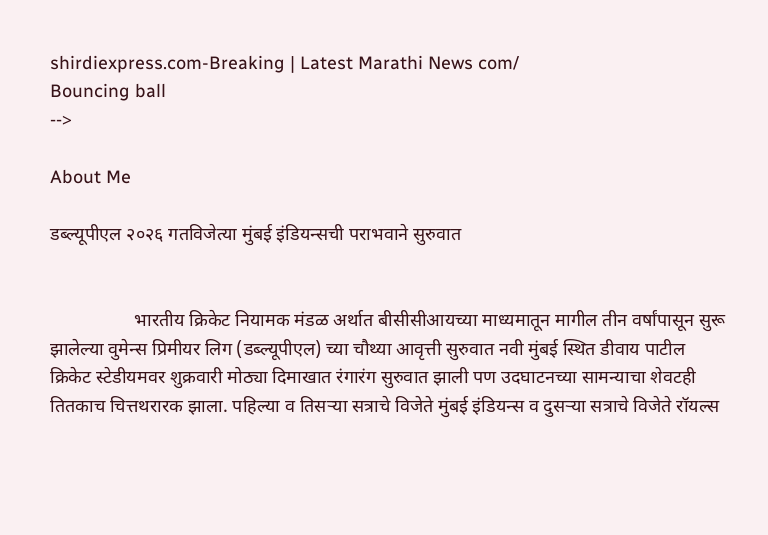shirdiexpress.com-Breaking | Latest Marathi News com/
Bouncing ball
-->

About Me

डब्ल्यूपीएल २०२६ गतविजेत्या मुंबई इंडियन्सची पराभवाने सुरुवात


                  भारतीय क्रिकेट नियामक मंडळ अर्थात बीसीसीआयच्या माध्यमातून मागील तीन वर्षांपासून सुरू झालेल्या वुमेन्स प्रिमीयर लिग (डब्ल्यूपीएल) च्या चौथ्या आवृत्ती सुरुवात नवी मुंबई स्थित डीवाय पाटील क्रिकेट स्टेडीयमवर शुक्रवारी मोठ्या दिमाखात रंगारंग सुरुवात झाली पण उदघाटनच्या सामन्याचा शेवटही तितकाच चित्तथरारक झाला. पहिल्या व तिसऱ्या सत्राचे विजेते मुंबई इंडियन्स व दुसऱ्या सत्राचे विजेते रॉयल्स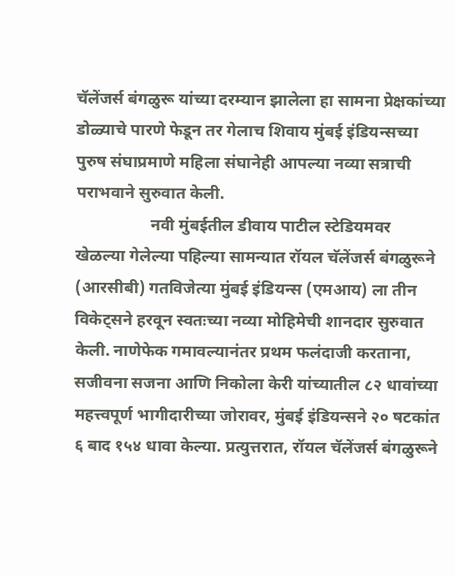चॅलेंजर्स बंगळुरू यांच्या दरम्यान झालेला हा सामना प्रेक्षकांच्या डोळ्याचे पारणे फेडून तर गेलाच शिवाय मुंबई इंडियन्सच्या पुरुष संघाप्रमाणे महिला संघानेही आपल्या नव्या सत्राची पराभवाने सुरुवात केली.
                  नवी मुंबईतील डीवाय पाटील स्टेडियमवर खेळल्या गेलेल्या पहिल्या सामन्यात रॉयल चॅलेंजर्स बंगळुरूने (आरसीबी) गतविजेत्या मुंबई इंडियन्स (एमआय) ला तीन विकेट्सने हरवून स्वतःच्या नव्या मोहिमेची शानदार सुरुवात केली. नाणेफेक गमावल्यानंतर प्रथम फलंदाजी करताना, सजीवना सजना आणि निकोला केरी यांच्यातील ८२ धावांच्या महत्त्वपूर्ण भागीदारीच्या जोरावर, मुंबई इंडियन्सने २० षटकांत ६ बाद १५४ धावा केल्या. प्रत्युत्तरात, रॉयल चॅलेंजर्स बंगळुरूने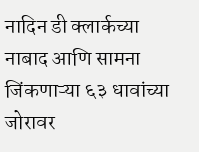नादिन डी क्लार्कच्या नाबाद आणि सामना जिंकणाऱ्या ६३ धावांच्या जोरावर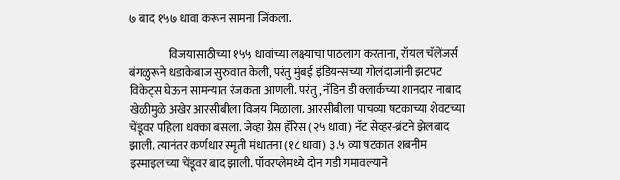७ बाद १५७ धावा करून सामना जिंकला.

                 विजयासाठीच्या १५५ धावांच्या लक्ष्याचा पाठलाग करताना, रॉयल चॅलेंजर्स बंगळुरूने धडाकेबाज सुरुवात केली, परंतु मुंबई इंडियन्सच्या गोलंदाजांनी झटपट विकेट्स घेऊन सामन्यात रंजकता आणली. परंतु, नॅडिन डी क्लार्कच्या शानदार नाबाद खेळीमुळे अखेर आरसीबीला विजय मिळाला. आरसीबीला पाचव्या षटकाच्या शेवटच्या चेंडूवर पहिला धक्का बसला. जेव्हा ग्रेस हॅरिस (२५ धावा) नॅट सेव्हर-ब्रंटने झेलबाद झाली. त्यानंतर कर्णधार स्मृती मंधातना (१८ धावा) ३.५ व्या षटकात शबनीम इस्माइलच्या चेंडूवर बाद झाली. पॉवरप्लेमध्ये दोन गडी गमावल्याने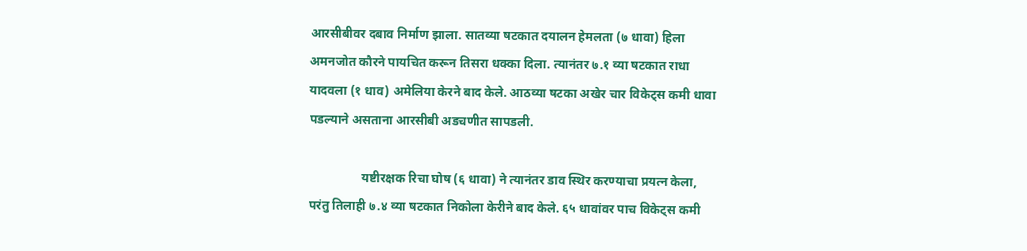आरसीबीवर दबाव निर्माण झाला. सातव्या षटकात दयालन हेमलता (७ धावा) हिला अमनजोत कौरने पायचित करून तिसरा धक्का दिला. त्यानंतर ७.१ व्या षटकात राधा यादवला (१ धाव) अमेलिया केरने बाद केले. आठव्या षटका अखेर चार विकेट्स कमी धावा पडल्याने असताना आरसीबी अडचणीत सापडली.

                 यष्टीरक्षक रिचा घोष (६ धावा) ने त्यानंतर डाव स्थिर करण्याचा प्रयत्न केला, परंतु तिलाही ७.४ व्या षटकात निकोला केरीने बाद केले. ६५ धावांवर पाच विकेट्स कमी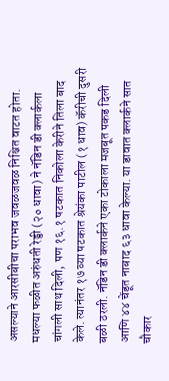असल्याने आरसीबीचा पराभव जवळजवळ निश्चित वाटत होता. मधल्या फळीत अरुंधती रेड्डी (२० धावा) ने नॅडिन डी क्लार्कला चांगली साथ दिली, पण १६.१ षटकात निकोला केरीने तिला बाद केले. त्यानंतर १७ व्या षटकात श्रेयंका पाटील (१ धाव) कॅरीची दुसरी बळी ठरली. नॅडिन डी क्लार्कने एका टोकाला मजबूत पकड दिली आणि ४४ चेंडूत नाबाद ६३ धावा केल्या. या डावात क्लार्कने सात चौकार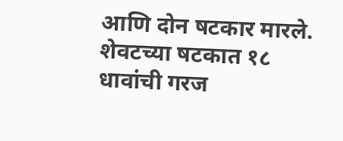आणि दोन षटकार मारले. शेवटच्या षटकात १८ धावांची गरज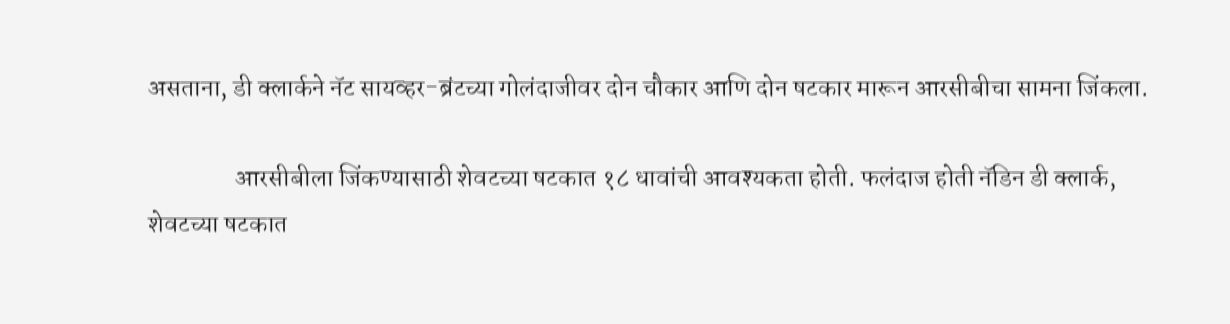असताना, डी क्लार्कने नॅट सायव्हर-ब्रंटच्या गोलंदाजीवर दोन चौकार आणि दोन षटकार मारून आरसीबीचा सामना जिंकला.

                 आरसीबीला जिंकण्यासाठी शेवटच्या षटकात १८ धावांची आवश्यकता होती. फलंदाज होती नॅडिन डी क्लार्क, शेवटच्या षटकात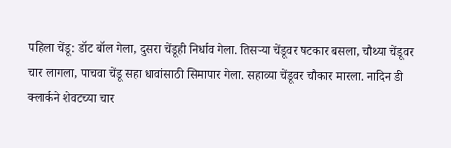पहिला चेंडू: डॉट बॉल गेला, दुसरा चेंडूही निर्धाव गेला. तिसऱ्या चेंडूवर षटकार बसला, चौथ्या चेंडूवर चार लागला, पाचवा चेंडू सहा धावांसाठी सिमापार गेला. सहाव्या चेंडूवर चौकार मारला. नादिन डी क्लार्कने शेवटच्या चार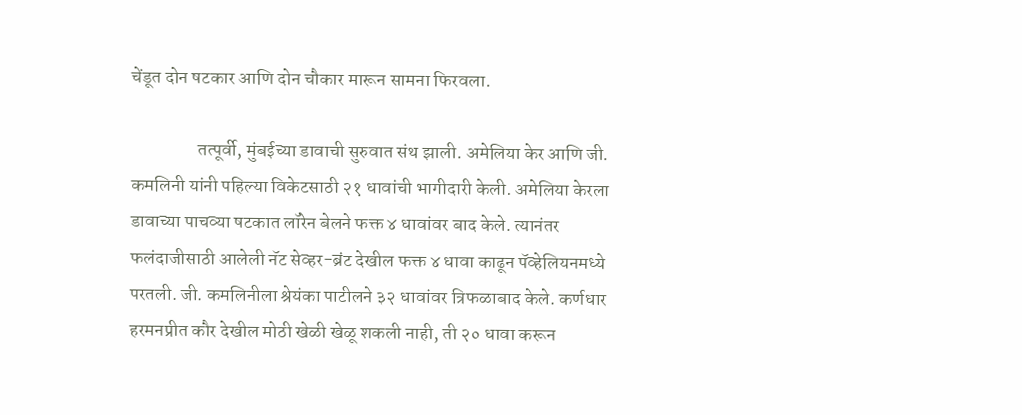चेंडूत दोन षटकार आणि दोन चौकार मारून सामना फिरवला.

                  तत्पूर्वी, मुंबईच्या डावाची सुरुवात संथ झाली. अमेलिया केर आणि जी. कमलिनी यांनी पहिल्या विकेटसाठी २१ धावांची भागीदारी केली. अमेलिया केरला डावाच्या पाचव्या षटकात लॉरेन बेलने फक्त ४ धावांवर बाद केले. त्यानंतर फलंदाजीसाठी आलेली नॅट सेव्हर-ब्रंट देखील फक्त ४ धावा काढून पॅव्हेलियनमध्ये परतली. जी. कमलिनीला श्रेयंका पाटीलने ३२ धावांवर त्रिफळाबाद केले. कर्णधार हरमनप्रीत कौर देखील मोठी खेळी खेळू शकली नाही, ती २० धावा करून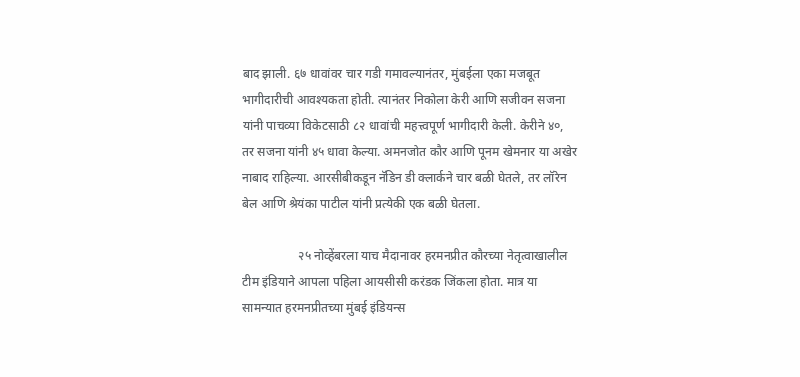बाद झाली. ६७ धावांवर चार गडी गमावल्यानंतर, मुंबईला एका मजबूत भागीदारीची आवश्यकता होती. त्यानंतर निकोला केरी आणि सजीवन सजना यांनी पाचव्या विकेटसाठी ८२ धावांची महत्त्वपूर्ण भागीदारी केली. केरीने ४०, तर सजना यांनी ४५ धावा केल्या. अमनजोत कौर आणि पूनम खेमनार या अखेर नाबाद राहिल्या. आरसीबीकडून नॅडिन डी क्लार्कने चार बळी घेतले, तर लॉरेन बेल आणि श्रेयंका पाटील यांनी प्रत्येकी एक बळी घेतला.

                  २५ नोव्हेंबरला याच मैदानावर हरमनप्रीत कौरच्या नेतृत्वाखालील टीम इंडियाने आपला पहिला आयसीसी करंडक जिंकला होता. मात्र या सामन्यात हरमनप्रीतच्या मुंबई इंडियन्स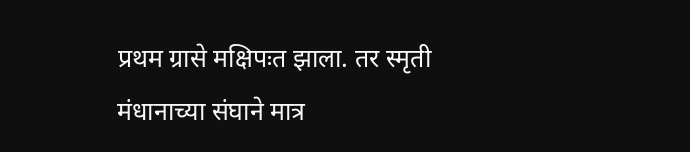प्रथम ग्रासे मक्षिपःत झाला. तर स्मृती मंधानाच्या संघाने मात्र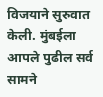विजयाने सुरुवात केली. मुंबईला आपले पुढील सर्व सामने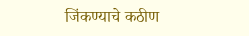जिंकण्याचे कठीण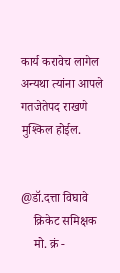कार्य करावेच लागेल अन्यथा त्यांना आपले गतजेतेपद राखणे मुश्किल होईल.


@डॉ.दत्ता विघावे
    क्रिकेट समिक्षक
    मो. क्रं -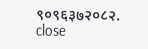९०९६३७२०८२.
close